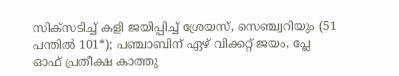സിക്സടിച്ച് കളി ജയിപ്പിച്ച് ശ്രേയസ്, സെഞ്ച്വറിയും (51 പന്തിൽ 101*); പഞ്ചാബിന് ഏഴ് വിക്കറ്റ് ജയം, പ്ലേ ഓഫ് പ്രതീക്ഷ കാത്തു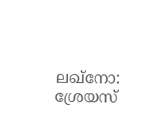ലഖ്നോ: ശ്രേയസ്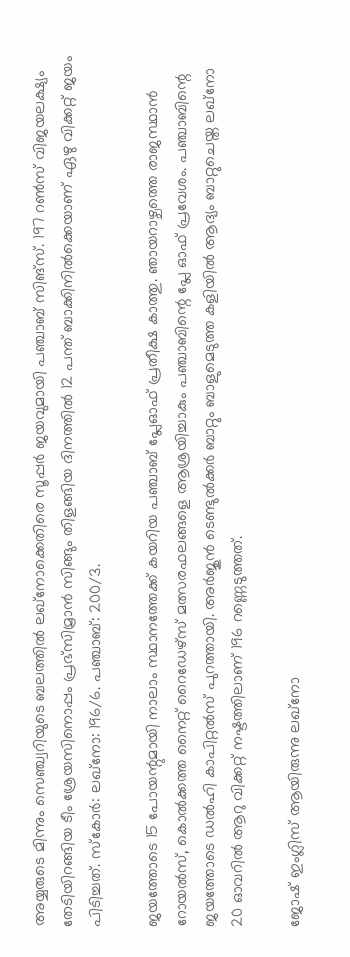അയ്യരുടെ മിന്നും സെഞ്ച്വറിയുടെ ബലത്തിൽ ലഖ്നോക്കെതിരെ സൂപ്പർ ജയവുമായി പഞ്ചാബ് സിങ്സ്. 197 റൺസ് വിജയലക്ഷ്യം തേടിയിറങ്ങിയ ടീം ശ്രേയസിനൊപ്പം പ്രഭ്സിമ്രാൻ സിങ്ങും തിളങ്ങിയ ദിനത്തിൽ 12 പന്ത് ബാക്കിനിൽക്കെയാണ് ഏഴു വിക്കറ്റ് ജയം പിടിച്ചത്. സ്കോർ: ലഖ്നോ: 196/6. പഞ്ചാബ്: 200/3.

ജയത്തോടെ 15 പോയന്റുമായി നാലാം സ്ഥാനത്തേക്ക് കയറിയ പഞ്ചാബ് പ്ലേഓഫ് പ്രതീക്ഷ കാത്തു. ഞായറാഴ്ചത്തെ രാജസ്ഥാൻ റോയൽസ്, കൊൽക്കത്ത നൈറ്റ് റൈഡേഴ്സ് മത്സരഫലങ്ങളെ ആശ്രയിച്ചാകും പഞ്ചാബിന്റെ പ്ലേ ഓഫ് പ്രവേശം. പഞ്ചാബിന്റെ ജയത്തോടെ ഡൽഹി കാപിറ്റൽസ് പുറത്തായി. അർജുൻ ടെണ്ടുൽക്കർ ബാറ്റും ബാളുമെടുത്ത കളിയിൽ ആദ്യം ബാറ്റുചെയ്ത ലഖ്നോ 20 ഓവറിൽ ആറു വിക്കറ്റ് നഷ്ടത്തിലാണ് 196 റണ്ണെടുത്തത്.

ജോഷ് ഇംഗ്ലിസ് ആയിരുന്നു ലഖ്നോ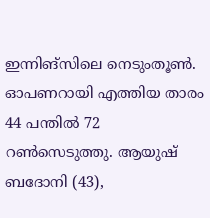ഇന്നിങ്സിലെ നെടുംതൂൺ. ഓപണറായി എത്തിയ താരം 44 പന്തിൽ 72 റൺസെടുത്തു. ആയുഷ് ബദോനി (43),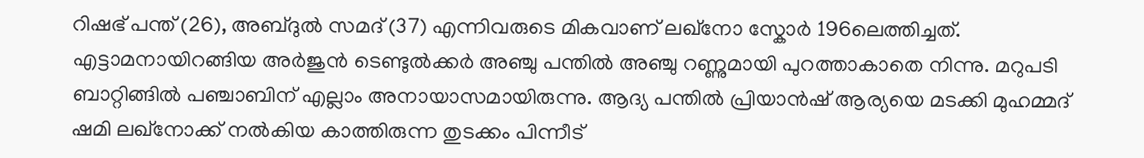റിഷഭ് പന്ത് (26), അബ്ദുൽ സമദ് (37) എന്നിവരുടെ മികവാണ് ലഖ്നോ സ്കോർ 196ലെത്തിച്ചത്. എട്ടാമനായിറങ്ങിയ അർജുൻ ടെണ്ടുൽക്കർ അഞ്ചു പന്തിൽ അഞ്ചു റണ്ണുമായി പുറത്താകാതെ നിന്നു. മറുപടി ബാറ്റിങ്ങിൽ പഞ്ചാബിന് എല്ലാം അനായാസമായിരുന്നു. ആദ്യ പന്തിൽ പ്രിയാൻഷ് ആര്യയെ മടക്കി മുഹമ്മദ് ഷമി ലഖ്നോക്ക് നൽകിയ കാത്തിരുന്ന തുടക്കം പിന്നീട്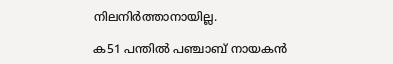നിലനിർത്താനായില്ല.

ക51 പന്തിൽ പഞ്ചാബ് നായകൻ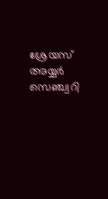ശ്രേയസ് അയ്യർ സെഞ്ച്വറി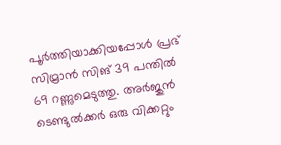പൂർത്തിയാക്കിയപ്പോൾ പ്രഭ് സിമ്രാൻ സിങ് 39 പന്തിൽ 69 റണ്ണുമെടുത്തു. അർജുൻ ടെണ്ടുൽക്കർ ഒരു വിക്കറ്റും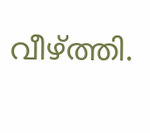വീഴ്ത്തി.